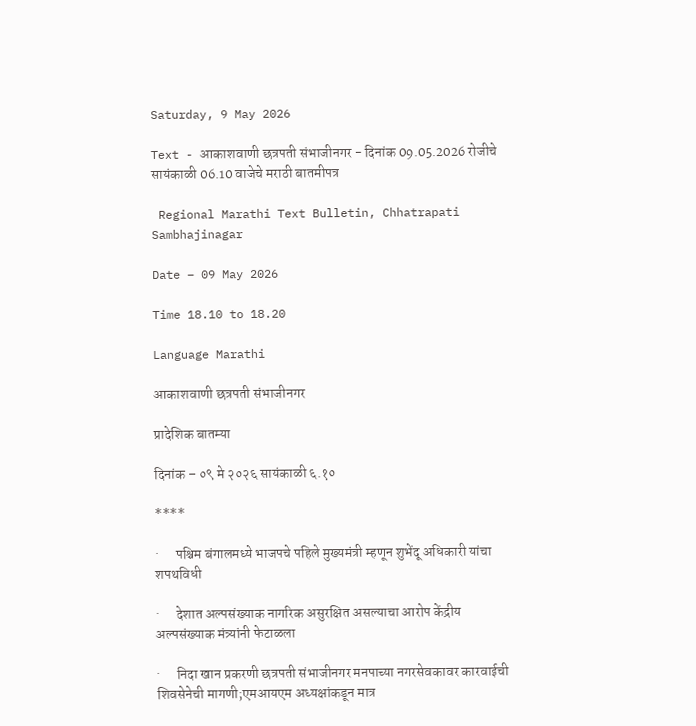Saturday, 9 May 2026

Text - आकाशवाणी छत्रपती संभाजीनगर - दिनांक 09.05.2026 रोजीचे सायंकाळी 06.10 वाजेचे मराठी बातमीपत्र

 Regional Marathi Text Bulletin, Chhatrapati Sambhajinagar

Date – 09 May 2026

Time 18.10 to 18.20

Language Marathi

आकाशवाणी छत्रपती संभाजीनगर

प्रादेशिक बातम्या

दिनांक – ०९ मे २०२६ सायंकाळी ६.१०

****

·      पश्चिम बंगालमध्ये भाजपचे पहिले मुख्यमंत्री म्हणून शुभेंदू अधिकारी यांचा शपथविधी

·      देशात अल्पसंख्याक नागरिक असुरक्षित असल्याचा आरोप केंद्रीय अल्पसंख्याक मंत्र्यांनी फेटाळला

·      निदा खान प्रकरणी छत्रपती संभाजीनगर मनपाच्या नगरसेवकावर कारवाईची शिवसेनेची मागणी;एमआयएम अध्यक्षांकडून मात्र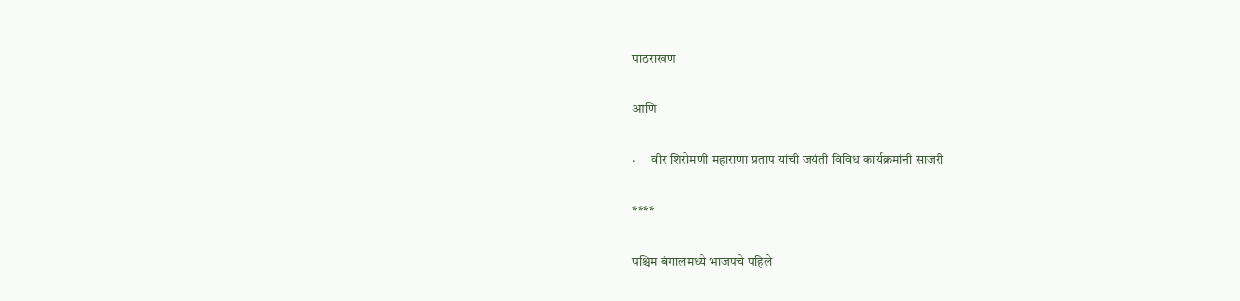पाठराखण

आणि

·      वीर शिरोमणी महाराणा प्रताप यांची जयंती विविध कार्यक्रमांनी साजरी

****

पश्चिम बंगालमध्ये भाजपचे पहिले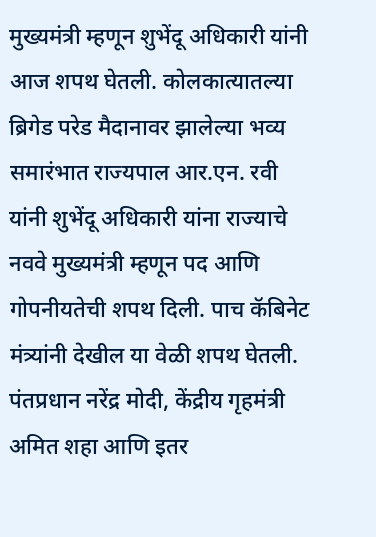मुख्यमंत्री म्हणून शुभेंदू अधिकारी यांनी आज शपथ घेतली. कोलकात्यातल्या ब्रिगेड परेड मैदानावर झालेल्या भव्य समारंभात राज्यपाल आर.एन. रवी यांनी शुभेंदू अधिकारी यांना राज्याचे नववे मुख्यमंत्री म्हणून पद आणि गोपनीयतेची शपथ दिली. पाच कॅबिनेट मंत्र्यांनी देखील या वेळी शपथ घेतली. पंतप्रधान नरेंद्र मोदी, केंद्रीय गृहमंत्री अमित शहा आणि इतर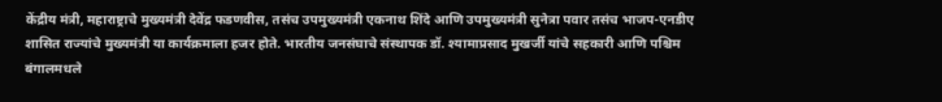केंद्रीय मंत्री, महाराष्ट्राचे मुख्यमंत्री देवेंद्र फडणवीस, तसंच उपमुख्यमंत्री एकनाथ शिंदे आणि उपमुख्यमंत्री सुनेत्रा पवार तसंच भाजप-एनडीए शासित राज्यांचे मुख्यमंत्री या कार्यक्रमाला हजर होते. भारतीय जनसंघाचे संस्थापक डॉ. श्यामाप्रसाद मुखर्जी यांचे सहकारी आणि पश्चिम बंगालमधले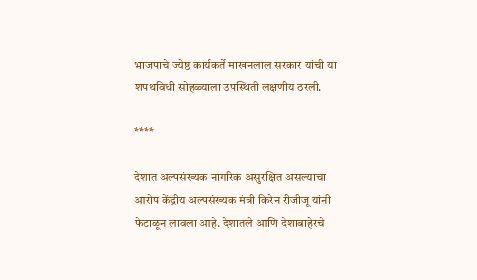भाजपाचे ज्येष्ठ कार्यकर्ते माखनलाल सरकार यांची या शपथविधी सोहळ्याला उपस्थिती लक्षणीय ठरली.

****

देशात अल्पसंख्यक नागरिक असुरक्षित असल्याचा आरोप केंद्रीय अल्पसंख्यक मंत्री किरेन रीजीजू यांनी फेटाळून लावला आहे. देशातले आणि देशाबाहेरचे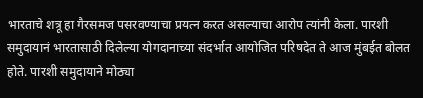भारताचे शत्रू हा गैरसमज पसरवण्याचा प्रयत्न करत असल्याचा आरोप त्यांनी केला. पारशी समुदायानं भारतासाठी दिलेल्या योगदानाच्या संदर्भात आयोजित परिषदेत ते आज मुंबईत बोलत होते. पारशी समुदायाने मोठ्या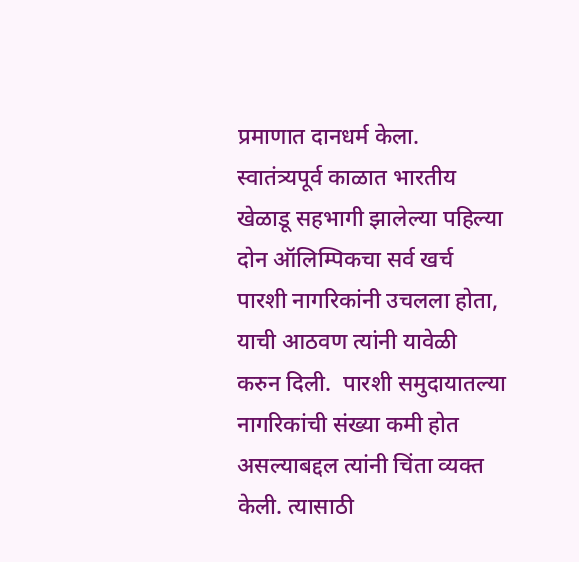प्रमाणात दानधर्म केला. स्वातंत्र्यपूर्व काळात भारतीय खेळाडू सहभागी झालेल्या पहिल्या दोन ऑलिम्पिकचा सर्व खर्च पारशी नागरिकांनी उचलला होता, याची आठवण त्यांनी यावेळी करुन दिली.  पारशी समुदायातल्या नागरिकांची संख्या कमी होत असल्याबद्दल त्यांनी चिंता व्यक्त केली. त्यासाठी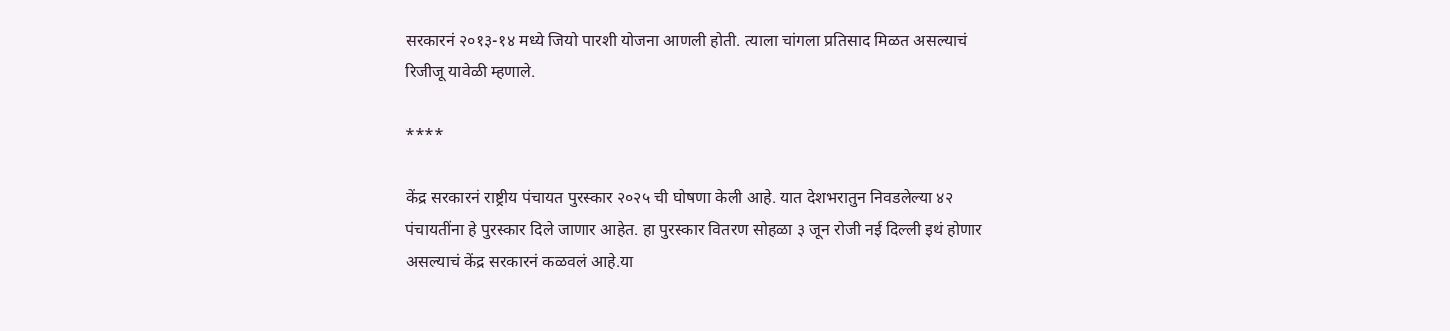सरकारनं २०१३-१४ मध्ये जियो पारशी योजना आणली होती. त्याला चांगला प्रतिसाद मिळत असल्याचं रिजीजू यावेळी म्हणाले.

****

केंद्र सरकारनं राष्ट्रीय पंचायत पुरस्कार २०२५ ची घोषणा केली आहे. यात देशभरातुन निवडलेल्या ४२ पंचायतींना हे पुरस्कार दिले जाणार आहेत. हा पुरस्कार वितरण सोहळा ३ जून रोजी नई दिल्ली इथं होणार असल्याचं केंद्र सरकारनं कळवलं आहे.या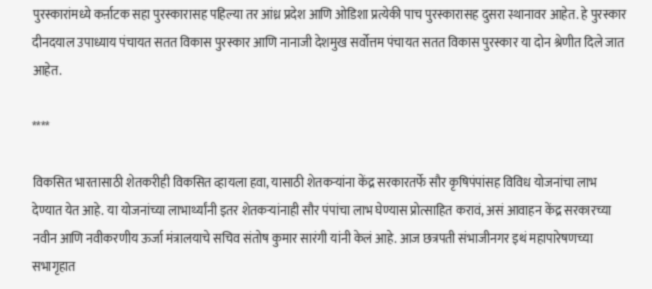पुरस्कारांमध्ये कर्ऩाटक सहा पुरस्कारासह पहिल्या तर आंध्र प्रदेश आणि ओडिशा प्रत्येकी पाच पुरस्कारासह दुसरा स्थानावर आहेत. हे पुरस्कार दीनदयाल उपाध्याय पंचायत सतत विकास पुरस्कार आणि नानाजी देशमुख सर्वोत्तम पंचायत सतत विकास पुरस्कार या दोन श्रेणीत दिले जात आहेत.

****

विकसित भारतासाठी शेतकरीही विकसित व्हायला हवा, यासाठी शेतकऱ्यांना केंद्र सरकारतर्फे सौर कृषिपंपांसह विविध योजनांचा लाभ देण्यात येत आहे. या योजनांच्या लाभार्थ्यांनी इतर शेतकऱ्यांनाही सौर पंपांचा लाभ घेण्यास प्रोत्साहित करावं, असं आवाहन केंद्र सरकारच्या नवीन आणि नवीकरणीय ऊर्जा मंत्रालयाचे सचिव संतोष कुमार सारंगी यांनी केलं आहे. आज छत्रपती संभाजीनगर इथं महापारेषणच्या सभागृहात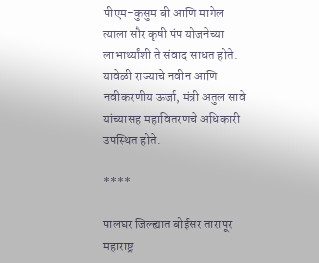पीएम-कुसुम बी आणि मागेल त्याला सौर कृषी पंप योजनेच्या लाभार्थ्यांशी ते संवाद साधत होते. यावेळी राज्याचे नवीन आणि नवीकरणीय ऊर्जा, मंत्री अतुल सावे यांच्यासह महावितरणचे अधिकारी उपस्थित होते.

****

पालघर जिल्ह्यात बोईसर तारापूर महाराष्ट्र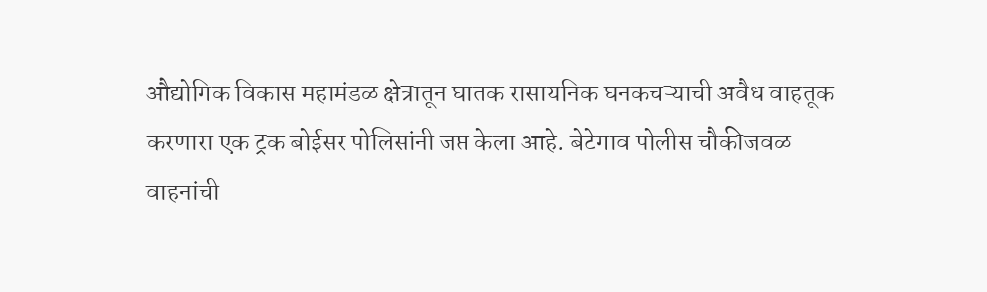औद्योगिक विकास महामंडळ क्षेत्रातून घातक रासायनिक घनकचऱ्याची अवैध वाहतूक करणारा एक ट्रक बोईसर पोलिसांनी जप्त केला आहे. बेटेगाव पोलीस चौकीजवळ वाहनांची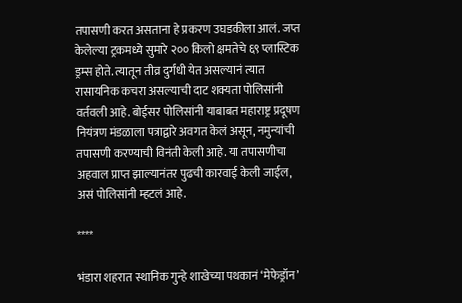तपासणी करत असताना हे प्रकरण उघडकीला आलं. जप्त केलेल्या ट्रकमध्ये सुमारे २०० किलो क्षमतेचे ६९ प्लास्टिक ड्रम्स होते. त्यातून तीव्र दुर्गंधी येत असल्यानं त्यात रासायनिक कचरा असल्याची दाट शक्यता पोलिसांनी वर्तवली आहे. बोईसर पोलिसांनी याबाबत महाराष्ट्र प्रदूषण नियंत्रण मंडळाला पत्राद्वारे अवगत केलं असून, नमुन्यांची तपासणी करण्याची विनंती केली आहे. या तपासणीचा अहवाल प्राप्त झाल्यानंतर पुढची कारवाई केली जाईल, असं पोलिसांनी म्हटलं आहे.

****

भंडारा शहरात स्थानिक गुन्हे शाखेच्या पथकानं ‘मेफेड्रॉन’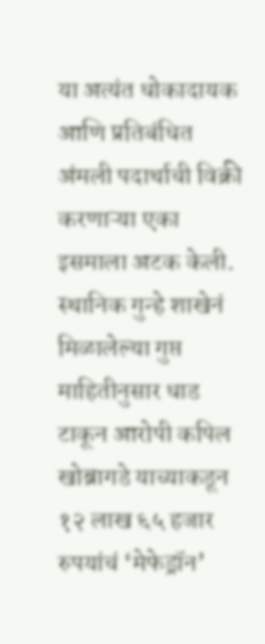या अत्यंत धोकादायक आणि प्रतिबंधित अंमली पदार्थाची विक्री करणाऱ्या एका इसमाला अटक केली. स्थानिक गुन्हे शाखेनं मिळालेल्या गुप्त माहितीनुसार धाड टाकून आरोपी कपिल खोब्रागडे याच्याकडून १२ लाख ६५ हजार  रुपयांचं ‘मेफेड्रॉन’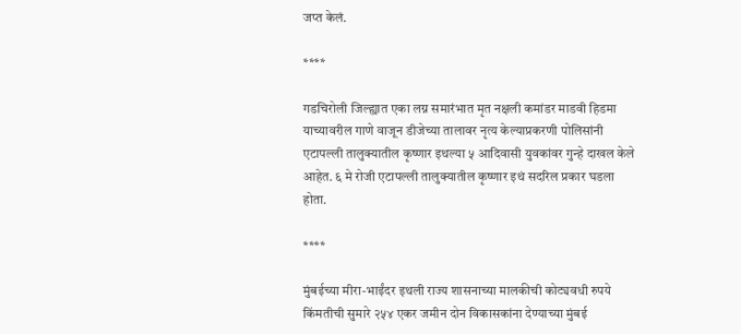जप्त केलं.

****

गडचिरोली जिल्ह्यात एका लग्न समारंभात मृत नक्षली कमांडर माडवी हिडमा याच्यावरील गाणे वाजून डीजेच्या तालावर नृत्य केल्याप्रकरणी पोलिसांनी एटापल्ली तालुक्यातील कृष्णार इथल्या ५ आदिवासी युवकांवर गुन्हे दाखल केले आहेत. ६ मे रोजी एटापल्ली तालुक्यातील कृष्णार इथं सदरिल प्रकार घडला होता.

****

मुंबईच्या मीरा-भाईंदर इथली राज्य शासनाच्या मालकीची कोट्यवधी रुपये किंमतीची सुमारे २५४ एकर जमीन दोन विकासकांना देण्याच्या मुंबई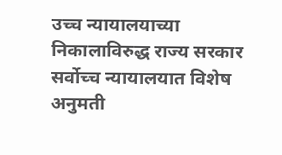उच्च न्यायालयाच्या निकालाविरुद्ध राज्य सरकार सर्वोच्च न्यायालयात विशेष अनुमती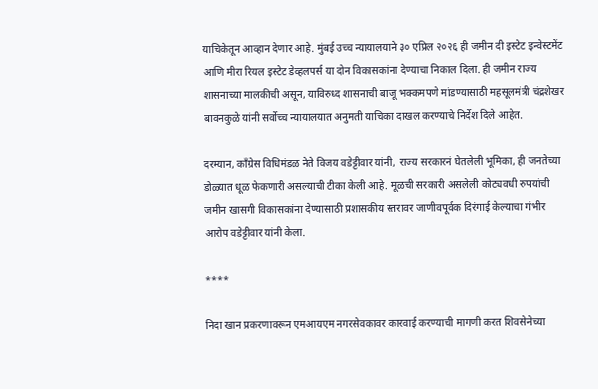याचिकेतून आव्हान देणार आहे. मुंबई उच्च न्यायालयाने ३० एप्रिल २०२६ ही जमीन दी इस्टेट इन्वेस्टमेंट आणि मीरा रियल इस्टेट डेव्हलपर्स या दोन विकासकांना देण्याचा निकाल दिला. ही जमीन राज्य शासनाच्या मालकीची असून, याविरुध्द शासनाची बाजू भक्कमपणे मांडण्यासाठी महसूलमंत्री चंद्रशेखर बावनकुळे यांनी सर्वोच्च न्यायालयात अनुमती याचिका दाखल करण्याचे निर्देश दिले आहेत.

दरम्यान, काँग्रेस विधिमंडळ नेते विजय वडेट्टीवार यांनी, राज्य सरकारनं घेतलेली भूमिका, ही जनतेच्या डोळ्यात धूळ फेकणारी असल्याची टीका केली आहे. मूळची सरकारी असलेली कोट्यवधी रुपयांची जमीन खासगी विकासकांना देण्यासाठी प्रशासकीय स्तरावर जाणीवपूर्वक दिरंगाई केल्याचा गंभीर आरोप वडेट्टीवार यांनी केला.

****

निदा खान प्रकरणावरून एमआयएम नगरसेवकावर कारवाई करण्याची मागणी करत शिवसेनेच्या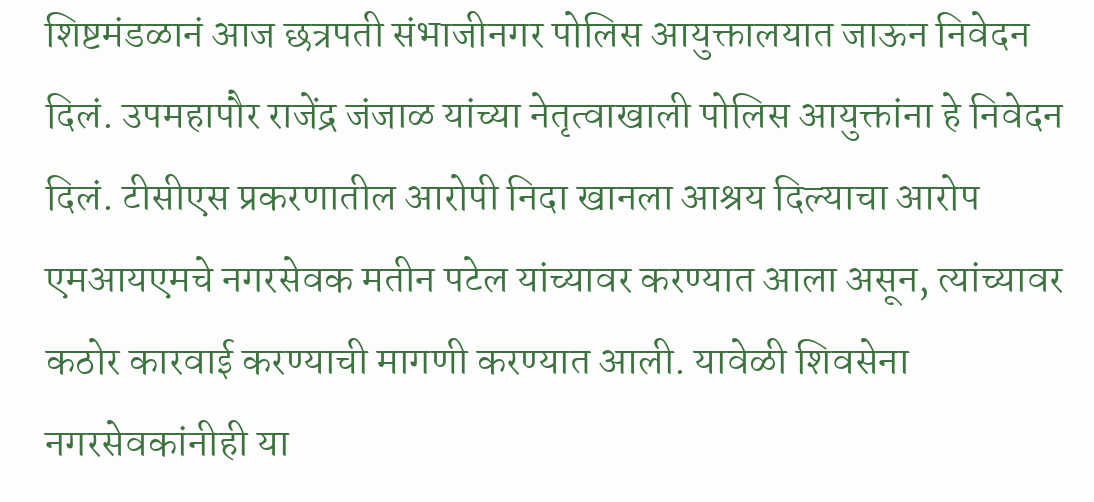शिष्टमंडळानं आज छत्रपती संभाजीनगर पोलिस आयुक्तालयात जाऊन निवेदन दिलं. उपमहापौर राजेंद्र जंजाळ यांच्या नेतृत्वाखाली पोलिस आयुक्तांना हे निवेदन दिलं. टीसीएस प्रकरणातील आरोपी निदा खानला आश्रय दिल्याचा आरोप एमआयएमचे नगरसेवक मतीन पटेल यांच्यावर करण्यात आला असून, त्यांच्यावर कठोर कारवाई करण्याची मागणी करण्यात आली. यावेळी शिवसेना नगरसेवकांनीही या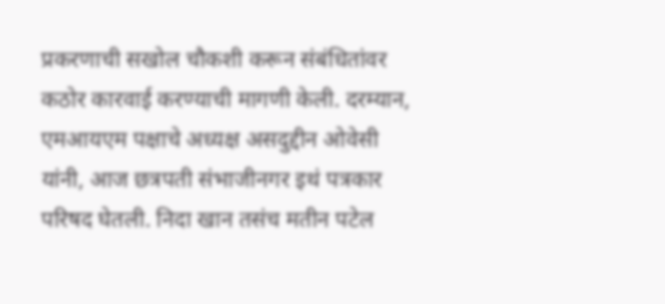प्रकरणाची सखोल चौकशी करून संबंधितांवर कठोर कारवाई करण्याची मागणी केली. दरम्यान, एमआयएम पक्षाचे अध्यक्ष असदुद्दीन ओवेसी यांनी, आज छत्रपती संभाजीनगर इथं पत्रकार परिषद घेतली. निदा खान तसंच मतीन पटेल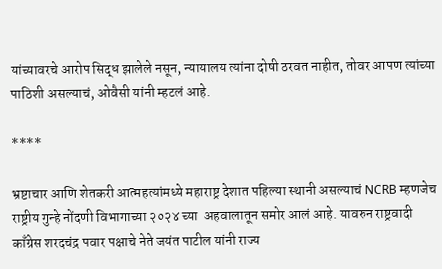यांच्यावरचे आरोप सिद्ध झालेले नसून, न्यायालय त्यांना दोषी ठरवत नाहीत, तोवर आपण त्यांच्या पाठिशी असल्याचं, ओवैसी यांनी म्हटलं आहे.

****

भ्रष्टाचार आणि शेतकरी आत्महत्यांमध्ये महाराष्ट्र देशात पहिल्या स्थानी असल्याचं NCRB म्हणजेच राष्ट्रीय गुन्हे नोंदणी विभागाच्या २०२४ च्या  अहवालातून समोर आलं आहे. यावरुन राष्ट्रवादी काँग्रेस शरदचंद्र पवार पक्षाचे नेते जयंत पाटील यांनी राज्य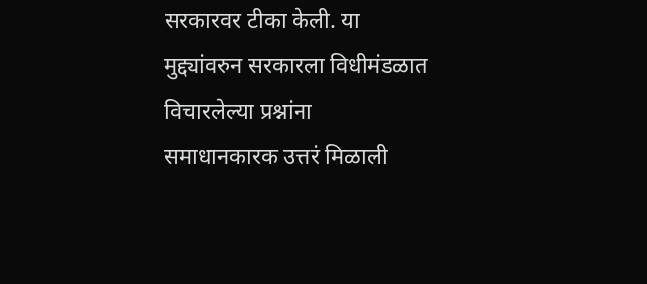सरकारवर टीका केली. या मुद्द्यांवरुन सरकारला विधीमंडळात विचारलेल्या प्रश्नांना समाधानकारक उत्तरं मिळाली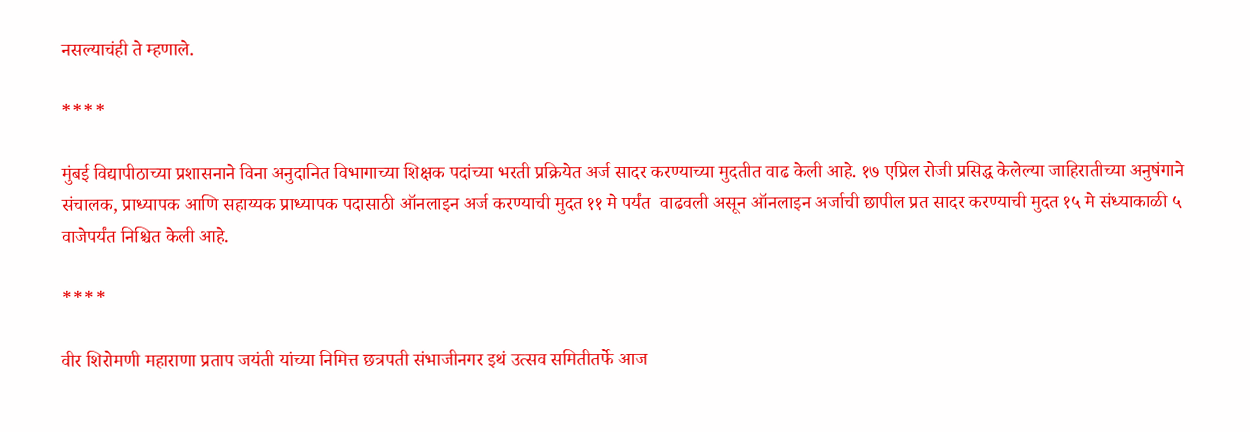नसल्याचंही ते म्हणाले.

****

मुंबई विद्यापीठाच्या प्रशासनाने विना अनुदानित विभागाच्या शिक्षक पदांच्या भरती प्रक्रियेत अर्ज सादर करण्याच्या मुदतीत वाढ केली आहे. १७ एप्रिल रोजी प्रसिद्ध केलेल्या जाहिरातीच्या अनुषंगाने संचालक, प्राध्यापक आणि सहाय्यक प्राध्यापक पदासाठी ऑनलाइन अर्ज करण्याची मुदत ११ मे पर्यंत  वाढवली असून ऑनलाइन अर्जाची छापील प्रत सादर करण्याची मुदत १५ मे संध्याकाळी ५ वाजेपर्यंत निश्चित केली आहे.

****

वीर शिरोमणी महाराणा प्रताप जयंती यांच्या निमित्त छत्रपती संभाजीनगर इथं उत्सव समितीतर्फे आज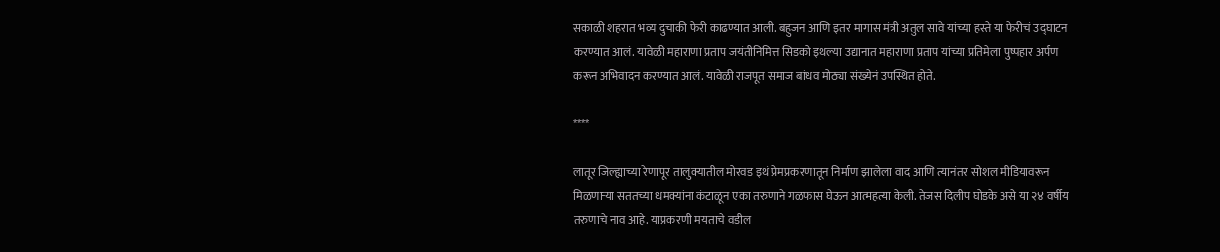सकाळी शहरात भव्य दुचाकी फेरी काढण्यात आली. बहुजन आणि इतर मागास मंत्री अतुल सावे यांच्या हस्ते या फेरीचं उद्घाटन करण्यात आलं. यावेळी महाराणा प्रताप जयंतीनिमित्त सिडको इथल्या उद्यानात महाराणा प्रताप यांच्या प्रतिमेला पुष्पहार अर्पण करून अभिवादन करण्यात आलं. यावेळी राजपूत समाज बांधव मोठ्या संख्येनं उपस्थित होते.

****

लातूर जिल्ह्याच्या रेणापूर तालुक्यातील मोरवड इथं प्रेमप्रकरणातून निर्माण झालेला वाद आणि त्यानंतर सोशल मीडियावरून मिळणाऱ्या सततच्या धमक्यांना कंटाळून एका तरुणाने गळफास घेऊन आत्महत्या केली. तेजस दिलीप घोडके असे या २४ वर्षीय तरुणाचे नाव आहे. याप्रकरणी मयताचे वडील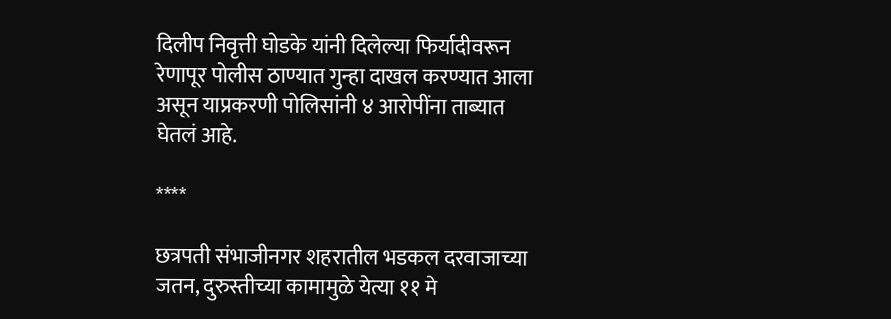दिलीप निवृत्ती घोडके यांनी दिलेल्या फिर्यादीवरून रेणापूर पोलीस ठाण्यात गुन्हा दाखल करण्यात आला असून याप्रकरणी पोलिसांनी ४ आरोपींना ताब्यात घेतलं आहे.

****

छत्रपती संभाजीनगर शहरातील भडकल दरवाजाच्या जतन, दुरुस्तीच्या कामामुळे येत्या ११ मे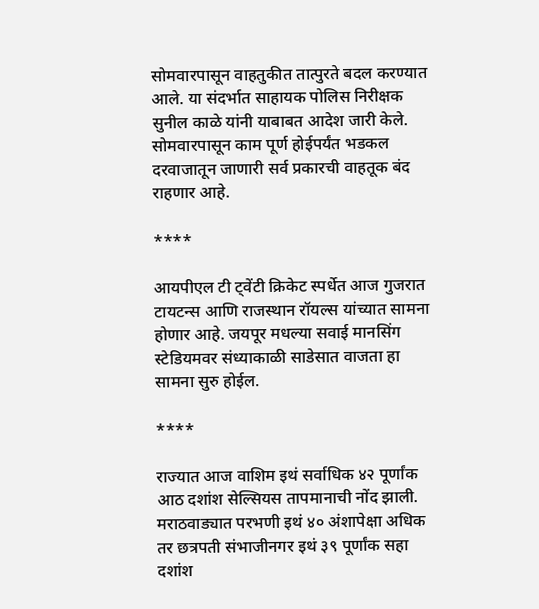सोमवारपासून वाहतुकीत तात्पुरते बदल करण्यात आले. या संदर्भात साहायक पोलिस निरीक्षक सुनील काळे यांनी याबाबत आदेश जारी केले. सोमवारपासून काम पूर्ण होईपर्यंत भडकल दरवाजातून जाणारी सर्व प्रकारची वाहतूक बंद राहणार आहे.

****

आयपीएल टी ट्वेंटी क्रिकेट स्पर्धेत आज गुजरात टायटन्स आणि राजस्थान रॉयल्स यांच्यात सामना होणार आहे. जयपूर मधल्या सवाई मानसिंग स्टेडियमवर संध्याकाळी साडेसात वाजता हा सामना सुरु होईल.

****

राज्यात आज वाशिम इथं सर्वाधिक ४२ पूर्णांक आठ दशांश सेल्सियस तापमानाची नोंद झाली. मराठवाड्यात परभणी इथं ४० अंशापेक्षा अधिक तर छत्रपती संभाजीनगर इथं ३९ पूर्णांक सहा दशांश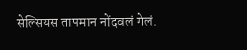सेल्सियस तापमान नोंदवलं गेलं.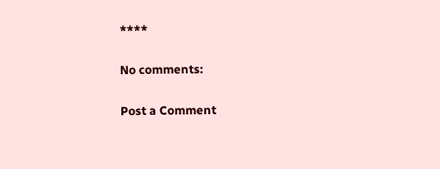****

No comments:

Post a Comment